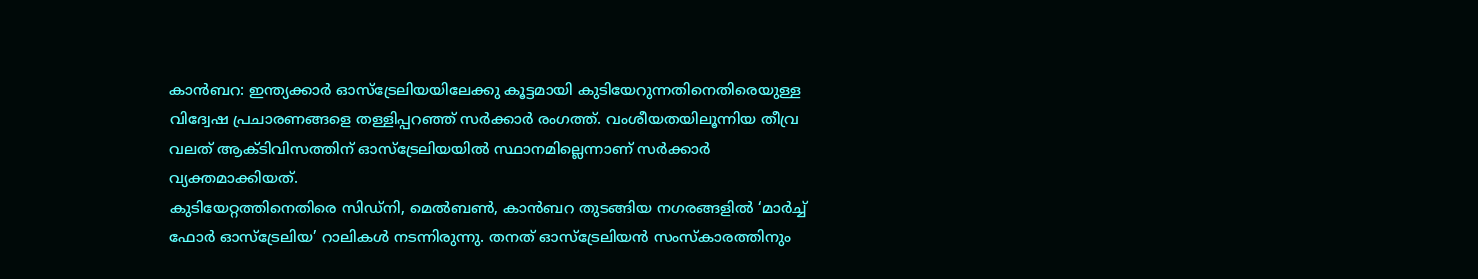കാൻബറ: ഇന്ത്യക്കാർ ഓസ്ട്രേലിയയിലേക്കു കൂട്ടമായി കുടിയേറുന്നതിനെതിരെയുള്ള വിദ്വേഷ പ്രചാരണങ്ങളെ തള്ളിപ്പറഞ്ഞ് സർക്കാർ രംഗത്ത്. വംശീയതയിലൂന്നിയ തീവ്ര വലത് ആക്ടിവിസത്തിന് ഓസ്ട്രേലിയയിൽ സ്ഥാനമില്ലെന്നാണ് സർക്കാർ വ്യക്തമാക്കിയത്.
കുടിയേറ്റത്തിനെതിരെ സിഡ്നി, മെൽബൺ, കാൻബറ തുടങ്ങിയ നഗരങ്ങളിൽ ‘മാർച്ച് ഫോർ ഓസ്ട്രേലിയ’ റാലികൾ നടന്നിരുന്നു. തനത് ഓസ്ട്രേലിയൻ സംസ്കാരത്തിനും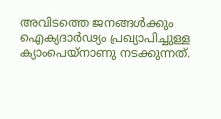അവിടത്തെ ജനങ്ങൾക്കും ഐക്യദാർഢ്യം പ്രഖ്യാപിച്ചുള്ള ക്യാംപെയ്നാണു നടക്കുന്നത്.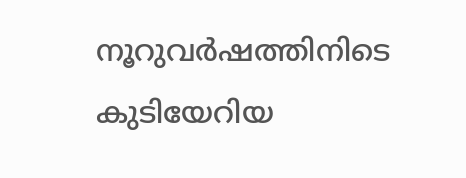നൂറുവർഷത്തിനിടെ കുടിയേറിയ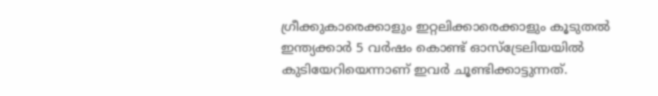ഗ്രീക്കുകാരെക്കാളും ഇറ്റലിക്കാരെക്കാളും കൂടുതൽ ഇന്ത്യക്കാർ 5 വർഷം കൊണ്ട് ഓസ്ട്രേലിയയിൽ കുടിയേറിയെന്നാണ് ഇവർ ചൂണ്ടിക്കാട്ടുന്നത്.